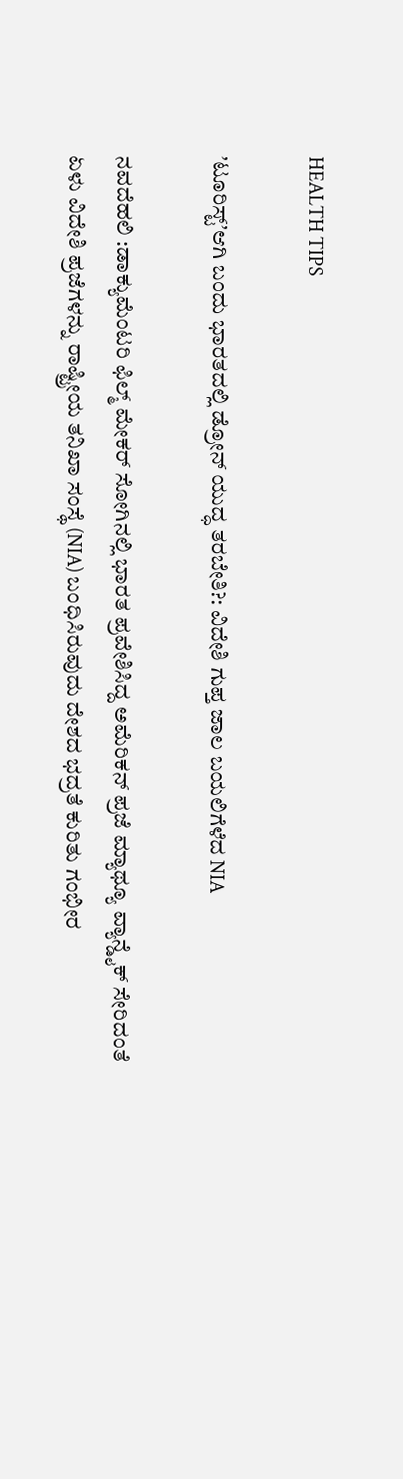HEALTH TIPS

ʼಟೂರಿಸ್ಟ್ʼಆಗಿ ಬಂದು ಭಾರತದಲ್ಲಿ ಡ್ರೋನ್ ಯುದ್ಧ ತರಬೇತಿ?: ವಿದೇಶಿ ಗುಪ್ತ ಜಾಲ ಬಯಲಿಗೆಳೆದ NIA

ನವದೆಹಲಿ :ಡಾಕ್ಯುಮೆಂಟರಿ ಫಿಲ್ಮ್ ಮೇಕರ್ ಸೋಗಿನಲ್ಲಿ ಭಾರತ ಪ್ರವೇಶಿಸಿದ್ದ ಅಮೆರಿಕನ್ ಪ್ರಜೆ ಮ್ಯಾಥ್ಯೂ ವ್ಯಾನ್ಡೈಕ್ ಸೇರಿದಂತೆ ಏಳು ವಿದೇಶಿ ಪ್ರಜೆಗಳನ್ನು ರಾಷ್ಟ್ರೀಯ ತನಿಖಾ ಸಂಸ್ಥೆ (NIA) ಬಂಧಿಸಿರುವುದು ದೇಶದ ಭದ್ರತೆ ಕುರಿತು ಗಂಭೀರ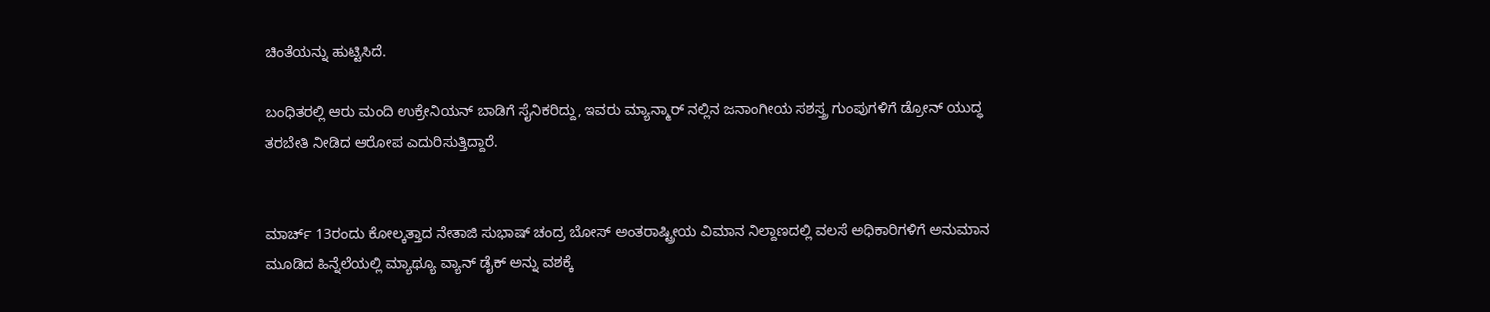ಚಿಂತೆಯನ್ನು ಹುಟ್ಟಿಸಿದೆ.

ಬಂಧಿತರಲ್ಲಿ ಆರು ಮಂದಿ ಉಕ್ರೇನಿಯನ್ ಬಾಡಿಗೆ ಸೈನಿಕರಿದ್ದು, ಇವರು ಮ್ಯಾನ್ಮಾರ್ ನಲ್ಲಿನ ಜನಾಂಗೀಯ ಸಶಸ್ತ್ರ ಗುಂಪುಗಳಿಗೆ ಡ್ರೋನ್ ಯುದ್ಧ ತರಬೇತಿ ನೀಡಿದ ಆರೋಪ ಎದುರಿಸುತ್ತಿದ್ದಾರೆ.


ಮಾರ್ಚ್ 13ರಂದು ಕೋಲ್ಕತ್ತಾದ ನೇತಾಜಿ ಸುಭಾಷ್ ಚಂದ್ರ ಬೋಸ್ ಅಂತರಾಷ್ಟ್ರೀಯ ವಿಮಾನ ನಿಲ್ದಾಣದಲ್ಲಿ ವಲಸೆ ಅಧಿಕಾರಿಗಳಿಗೆ ಅನುಮಾನ ಮೂಡಿದ ಹಿನ್ನೆಲೆಯಲ್ಲಿ ಮ್ಯಾಥ್ಯೂ ವ್ಯಾನ್ ಡೈಕ್ ಅನ್ನು ವಶಕ್ಕೆ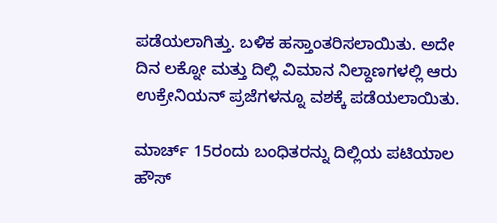ಪಡೆಯಲಾಗಿತ್ತು. ಬಳಿಕ ಹಸ್ತಾಂತರಿಸಲಾಯಿತು. ಅದೇ ದಿನ ಲಕ್ನೋ ಮತ್ತು ದಿಲ್ಲಿ ವಿಮಾನ ನಿಲ್ದಾಣಗಳಲ್ಲಿ ಆರು ಉಕ್ರೇನಿಯನ್ ಪ್ರಜೆಗಳನ್ನೂ ವಶಕ್ಕೆ ಪಡೆಯಲಾಯಿತು.

ಮಾರ್ಚ್ 15ರಂದು ಬಂಧಿತರನ್ನು ದಿಲ್ಲಿಯ ಪಟಿಯಾಲ ಹೌಸ್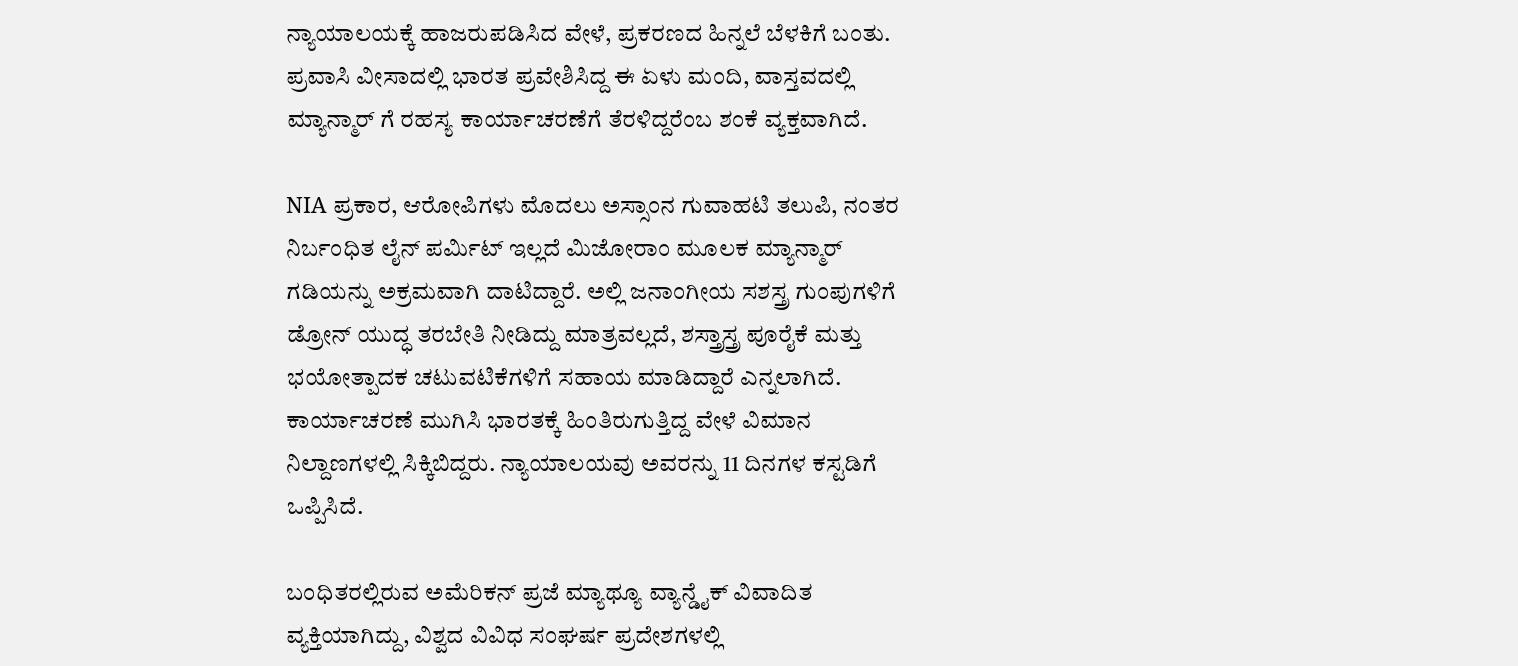ನ್ಯಾಯಾಲಯಕ್ಕೆ ಹಾಜರುಪಡಿಸಿದ ವೇಳೆ, ಪ್ರಕರಣದ ಹಿನ್ನಲೆ ಬೆಳಕಿಗೆ ಬಂತು. ಪ್ರವಾಸಿ ವೀಸಾದಲ್ಲಿ ಭಾರತ ಪ್ರವೇಶಿಸಿದ್ದ ಈ ಏಳು ಮಂದಿ, ವಾಸ್ತವದಲ್ಲಿ ಮ್ಯಾನ್ಮಾರ್ ಗೆ ರಹಸ್ಯ ಕಾರ್ಯಾಚರಣೆಗೆ ತೆರಳಿದ್ದರೆಂಬ ಶಂಕೆ ವ್ಯಕ್ತವಾಗಿದೆ.

NIA ಪ್ರಕಾರ, ಆರೋಪಿಗಳು ಮೊದಲು ಅಸ್ಸಾಂನ ಗುವಾಹಟಿ ತಲುಪಿ, ನಂತರ ನಿರ್ಬಂಧಿತ ಲೈನ್ ಪರ್ಮಿಟ್ ಇಲ್ಲದೆ ಮಿಜೋರಾಂ ಮೂಲಕ ಮ್ಯಾನ್ಮಾರ್ ಗಡಿಯನ್ನು ಅಕ್ರಮವಾಗಿ ದಾಟಿದ್ದಾರೆ. ಅಲ್ಲಿ ಜನಾಂಗೀಯ ಸಶಸ್ತ್ರ ಗುಂಪುಗಳಿಗೆ ಡ್ರೋನ್ ಯುದ್ಧ ತರಬೇತಿ ನೀಡಿದ್ದು ಮಾತ್ರವಲ್ಲದೆ, ಶಸ್ತ್ರಾಸ್ತ್ರ ಪೂರೈಕೆ ಮತ್ತು ಭಯೋತ್ಪಾದಕ ಚಟುವಟಿಕೆಗಳಿಗೆ ಸಹಾಯ ಮಾಡಿದ್ದಾರೆ ಎನ್ನಲಾಗಿದೆ. ಕಾರ್ಯಾಚರಣೆ ಮುಗಿಸಿ ಭಾರತಕ್ಕೆ ಹಿಂತಿರುಗುತ್ತಿದ್ದ ವೇಳೆ ವಿಮಾನ ನಿಲ್ದಾಣಗಳಲ್ಲಿ ಸಿಕ್ಕಿಬಿದ್ದರು. ನ್ಯಾಯಾಲಯವು ಅವರನ್ನು 11 ದಿನಗಳ ಕಸ್ಟಡಿಗೆ ಒಪ್ಪಿಸಿದೆ.

ಬಂಧಿತರಲ್ಲಿರುವ ಅಮೆರಿಕನ್ ಪ್ರಜೆ ಮ್ಯಾಥ್ಯೂ ವ್ಯಾನ್ಡೈಕ್ ವಿವಾದಿತ ವ್ಯಕ್ತಿಯಾಗಿದ್ದು, ವಿಶ್ವದ ವಿವಿಧ ಸಂಘರ್ಷ ಪ್ರದೇಶಗಳಲ್ಲಿ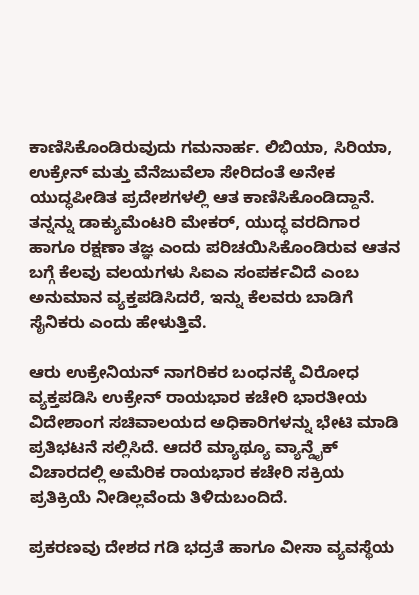ಕಾಣಿಸಿಕೊಂಡಿರುವುದು ಗಮನಾರ್ಹ. ಲಿಬಿಯಾ, ಸಿರಿಯಾ, ಉಕ್ರೇನ್ ಮತ್ತು ವೆನೆಜುವೆಲಾ ಸೇರಿದಂತೆ ಅನೇಕ ಯುದ್ಧಪೀಡಿತ ಪ್ರದೇಶಗಳಲ್ಲಿ ಆತ ಕಾಣಿಸಿಕೊಂಡಿದ್ದಾನೆ. ತನ್ನನ್ನು ಡಾಕ್ಯುಮೆಂಟರಿ ಮೇಕರ್, ಯುದ್ಧ ವರದಿಗಾರ ಹಾಗೂ ರಕ್ಷಣಾ ತಜ್ಞ ಎಂದು ಪರಿಚಯಿಸಿಕೊಂಡಿರುವ ಆತನ ಬಗ್ಗೆ ಕೆಲವು ವಲಯಗಳು ಸಿಐಎ ಸಂಪರ್ಕವಿದೆ ಎಂಬ ಅನುಮಾನ ವ್ಯಕ್ತಪಡಿಸಿದರೆ, ಇನ್ನು ಕೆಲವರು ಬಾಡಿಗೆ ಸೈನಿಕರು ಎಂದು ಹೇಳುತ್ತಿವೆ.

ಆರು ಉಕ್ರೇನಿಯನ್ ನಾಗರಿಕರ ಬಂಧನಕ್ಕೆ ವಿರೋಧ ವ್ಯಕ್ತಪಡಿಸಿ ಉಕ್ರೇನ್ ರಾಯಭಾರ ಕಚೇರಿ ಭಾರತೀಯ ವಿದೇಶಾಂಗ ಸಚಿವಾಲಯದ ಅಧಿಕಾರಿಗಳನ್ನು ಭೇಟಿ ಮಾಡಿ ಪ್ರತಿಭಟನೆ ಸಲ್ಲಿಸಿದೆ. ಆದರೆ ಮ್ಯಾಥ್ಯೂ ವ್ಯಾನ್ಡೈಕ್ ವಿಚಾರದಲ್ಲಿ ಅಮೆರಿಕ ರಾಯಭಾರ ಕಚೇರಿ ಸಕ್ರಿಯ ಪ್ರತಿಕ್ರಿಯೆ ನೀಡಿಲ್ಲವೆಂದು ತಿಳಿದುಬಂದಿದೆ.

ಪ್ರಕರಣವು ದೇಶದ ಗಡಿ ಭದ್ರತೆ ಹಾಗೂ ವೀಸಾ ವ್ಯವಸ್ಥೆಯ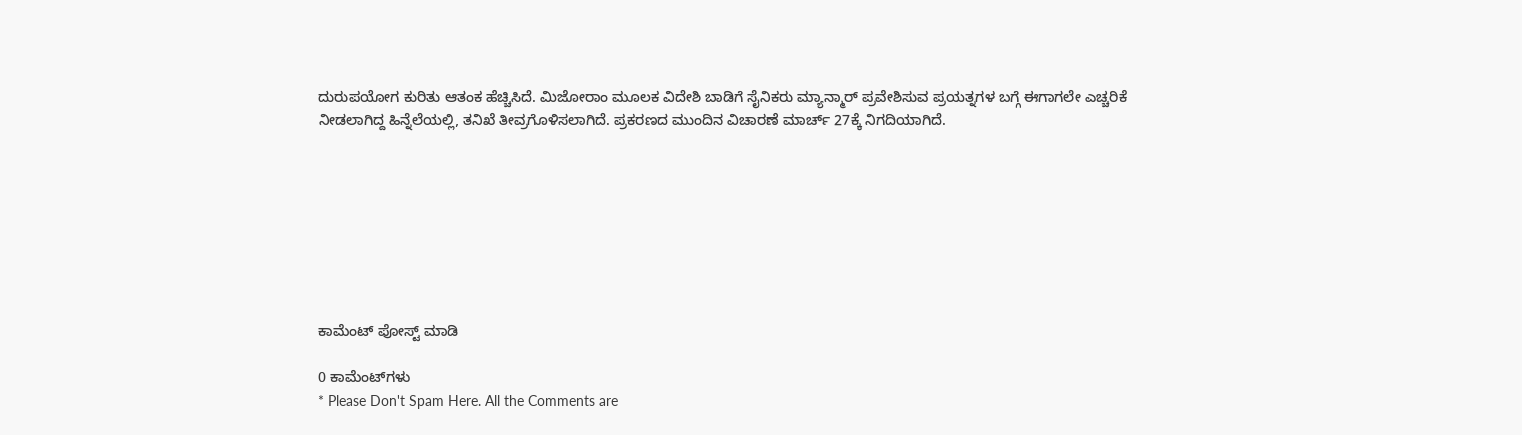ದುರುಪಯೋಗ ಕುರಿತು ಆತಂಕ ಹೆಚ್ಚಿಸಿದೆ. ಮಿಜೋರಾಂ ಮೂಲಕ ವಿದೇಶಿ ಬಾಡಿಗೆ ಸೈನಿಕರು ಮ್ಯಾನ್ಮಾರ್ ಪ್ರವೇಶಿಸುವ ಪ್ರಯತ್ನಗಳ ಬಗ್ಗೆ ಈಗಾಗಲೇ ಎಚ್ಚರಿಕೆ ನೀಡಲಾಗಿದ್ದ ಹಿನ್ನೆಲೆಯಲ್ಲಿ, ತನಿಖೆ ತೀವ್ರಗೊಳಿಸಲಾಗಿದೆ. ಪ್ರಕರಣದ ಮುಂದಿನ ವಿಚಾರಣೆ ಮಾರ್ಚ್ 27ಕ್ಕೆ ನಿಗದಿಯಾಗಿದೆ.








ಕಾಮೆಂಟ್‌‌ ಪೋಸ್ಟ್‌ ಮಾಡಿ

0 ಕಾಮೆಂಟ್‌ಗಳು
* Please Don't Spam Here. All the Comments are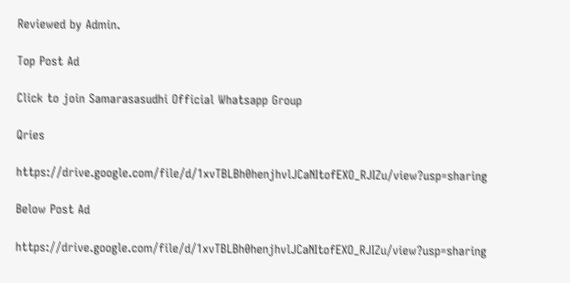Reviewed by Admin.

Top Post Ad

Click to join Samarasasudhi Official Whatsapp Group

Qries

https://drive.google.com/file/d/1xvTBLBh0henjhvlJCaNItofEXO_RJIZu/view?usp=sharing

Below Post Ad

https://drive.google.com/file/d/1xvTBLBh0henjhvlJCaNItofEXO_RJIZu/view?usp=sharing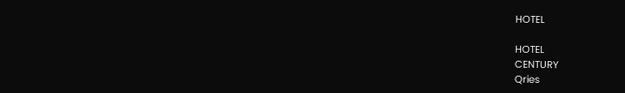HOTEL

HOTEL
CENTURY
Qries